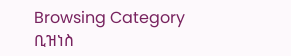Browsing Category
ቢዝነስ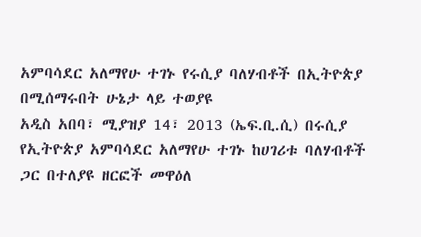አምባሳደር አለማየሁ ተገኑ የሩሲያ ባለሃብቶች በኢትዮጵያ በሚሰማሩበት ሁኔታ ላይ ተወያዩ
አዲስ አበባ፣ ሚያዝያ 14፣ 2013 (ኤፍ.ቢ.ሲ) በሩሲያ የኢትዮጵያ አምባሳደር አለማየሁ ተገኑ ከሀገሪቱ ባለሃብቶች ጋር በተለያዩ ዘርፎች መዋዕለ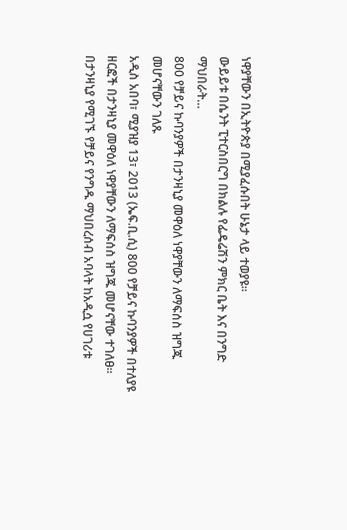ነዋያቸውን በኢትዮጵያ በሚያፈሱበት ሁኔታ ላይ ተወያዩ፡፡
ውይይቱ በሴንት ፒተርስበርግ በክልሉ የፌዴሬሽን ምክር ቤት እና በንግድ ማህበራት…
800 የቻይና ኩባንያዎች በታንዛኒያ መዋዕለ ነዋያቸውን ለማፍሰስ ዝግጁ መሆናቸውን ገለጹ
አዲስ አበባ፣ ሚያዝያ 13፣ 2013 (ኤፍ.ቢ.ሲ) 800 የቻይና ኩባንያዎች በተለያዩ ዘርፎች በታንዛኒያ መዋዕለ ነዋያቸውን ለማፍሰስ ዝግጁ መሆናቸው ተገለፀ።
በታንዛኒያ የሚገኙ የቻይና የንግዱ ማህበረሰብ አባላት ከአዲሷ የሀገሪቱ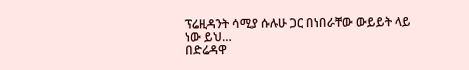ፕሬዚዳንት ሳሚያ ሱሉሁ ጋር በነበራቸው ውይይት ላይ ነው ይህ…
በድሬዳዋ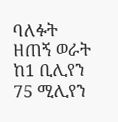ባለፉት ዘጠኝ ወራት ከ1 ቢሊየን 75 ሚሊየን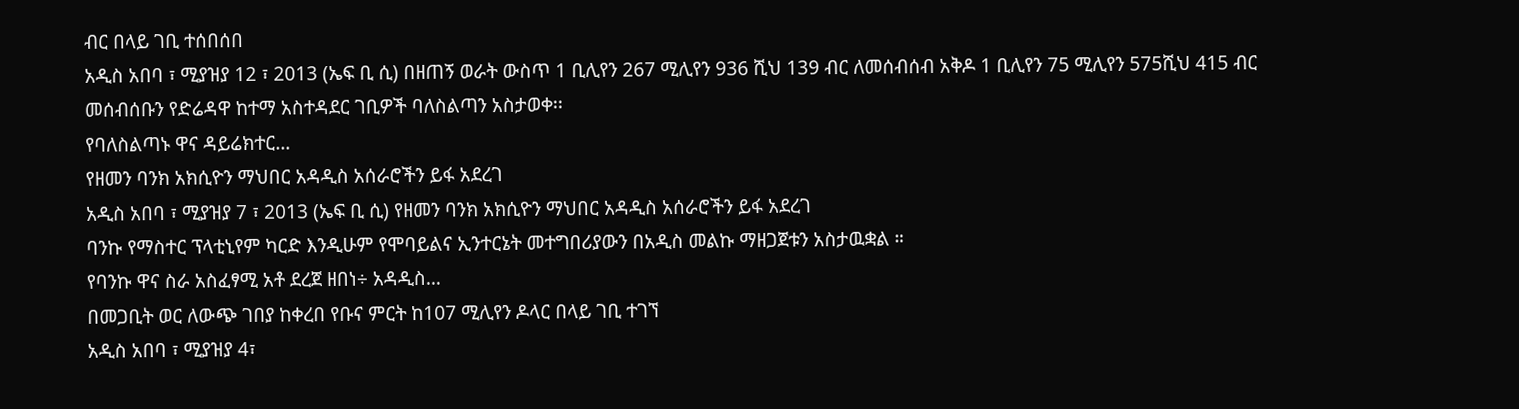ብር በላይ ገቢ ተሰበሰበ
አዲስ አበባ ፣ ሚያዝያ 12 ፣ 2013 (ኤፍ ቢ ሲ) በዘጠኝ ወራት ውስጥ 1 ቢሊየን 267 ሚሊየን 936 ሺህ 139 ብር ለመሰብሰብ አቅዶ 1 ቢሊየን 75 ሚሊየን 575ሺህ 415 ብር መሰብሰቡን የድሬዳዋ ከተማ አስተዳደር ገቢዎች ባለስልጣን አስታወቀ፡፡
የባለስልጣኑ ዋና ዳይሬክተር…
የዘመን ባንክ አክሲዮን ማህበር አዳዲስ አሰራሮችን ይፋ አደረገ
አዲስ አበባ ፣ ሚያዝያ 7 ፣ 2013 (ኤፍ ቢ ሲ) የዘመን ባንክ አክሲዮን ማህበር አዳዲስ አሰራሮችን ይፋ አደረገ
ባንኩ የማስተር ፕላቲኒየም ካርድ እንዲሁም የሞባይልና ኢንተርኔት መተግበሪያውን በአዲስ መልኩ ማዘጋጀቱን አስታዉቋል ።
የባንኩ ዋና ስራ አስፈፃሚ አቶ ደረጀ ዘበነ÷ አዳዲስ…
በመጋቢት ወር ለውጭ ገበያ ከቀረበ የቡና ምርት ከ107 ሚሊየን ዶላር በላይ ገቢ ተገኘ
አዲስ አበባ ፣ ሚያዝያ 4፣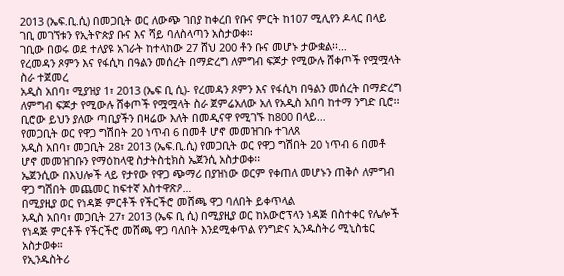2013 (ኤፍ.ቢ.ሲ) በመጋቢት ወር ለውጭ ገበያ ከቀረበ የቡና ምርት ከ107 ሚሊየን ዶላር በላይ ገቢ መገኘቱን የኢትዮጵያ ቡና እና ሻይ ባለስላጣን አስታወቀ፡፡
ገቢው በወሩ ወደ ተለያዩ አገራት ከተላከው 27 ሸህ 200 ቶን ቡና መሆኑ ታውቋል፡፡…
የረመዳን ጾምን እና የፋሲካ በዓልን መሰረት በማድረግ ለምግብ ፍጆታ የሚውሉ ሸቀጦች የሟሟላት ስራ ተጀመረ
አዲስ አበባ፣ ሚያዝያ 1፣ 2013 (ኤፍ ቢ ሲ)- የረመዳን ጾምን እና የፋሲካ በዓልን መሰረት በማድረግ ለምግብ ፍጆታ የሚውሉ ሸቀጦች የሟሟላት ስራ ጀምሬአለው አለ የአዲስ አበባ ከተማ ንግድ ቢሮ፡፡
ቢሮው ይህን ያለው ጣቢያችን በዛሬው እለት በመዲናዋ የሚገኙ ከ800 በላይ…
የመጋቢት ወር የዋጋ ግሽበት 20 ነጥብ 6 በመቶ ሆኖ መመዝገቡ ተገለጸ
አዲስ አበባ፣ መጋቢት 28፣ 2013 (ኤፍ.ቢ.ሲ) የመጋቢት ወር የዋጋ ግሽበት 20 ነጥብ 6 በመቶ ሆኖ መመዝገቡን የማዕከላዊ ስታትስቲክስ ኤጀንሲ አስታወቀ፡፡
ኤጀንሲው በእህሎች ላይ የታየው የዋጋ ጭማሪ በያዝነው ወርም የቀጠለ መሆኑን ጠቅሶ ለምግብ ዋጋ ግሽበት መጨመር ከፍተኛ አስተዋጽዖ…
በሚያዚያ ወር የነዳጅ ምርቶች የችርችሮ መሸጫ ዋጋ ባለበት ይቀጥላል
አዲስ አበባ፣ መጋቢት 27፣ 2013 (ኤፍ ቢ ሲ) በሚያዚያ ወር ከአውሮፕላን ነዳጅ በስተቀር የሌሎች የነዳጅ ምርቶች የችርችሮ መሸጫ ዋጋ ባለበት እንደሚቀጥል የንግድና ኢንዱስትሪ ሚኒስቴር አስታወቀ።
የኢንዱስትሪ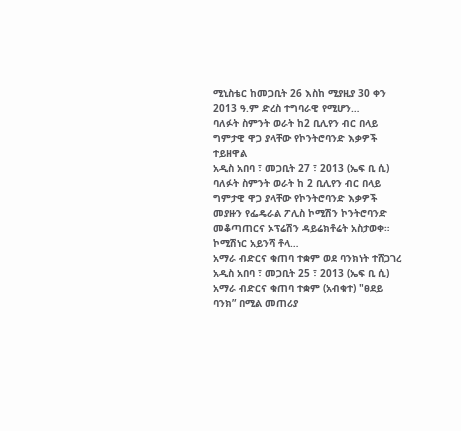ሚኒስቴር ከመጋቢት 26 እስከ ሚያዚያ 30 ቀን 2013 ዓ.ም ድረስ ተግባራዊ የሚሆን…
ባለፉት ስምንት ወራት ከ2 ቢሊየን ብር በላይ ግምታዊ ዋጋ ያላቸው የኮንትሮባንድ እቃዎች ተይዘዋል
አዲስ አበባ ፣ መጋቢት 27 ፣ 2013 (ኤፍ ቢ ሲ) ባለፉት ስምንት ወራት ከ 2 ቢሊየን ብር በላይ ግምታዊ ዋጋ ያላቸው የኮንትሮባንድ እቃዎች መያዙን የፌዴራል ፖሊስ ኮሚሽን ኮንትሮባንድ መቆጣጠርና ኦፕሬሽን ዳይሬክቶሬት አስታወቀ።
ኮሚሽነር አይንሻ ቶላ…
አማራ ብድርና ቁጠባ ተቋም ወደ ባንክነት ተሸጋገረ
አዲስ አበባ ፣ መጋቢት 25 ፣ 2013 (ኤፍ ቢ ሲ) አማራ ብድርና ቁጠባ ተቋም (አብቁተ) "ፀደይ ባንክ” በሚል መጠሪያ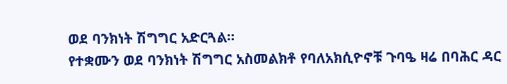ወደ ባንክነት ሽግግር አድርጓል።
የተቋሙን ወደ ባንክነት ሽግግር አስመልክቶ የባለአክሲዮኖቹ ጉባዔ ዛሬ በባሕር ዳር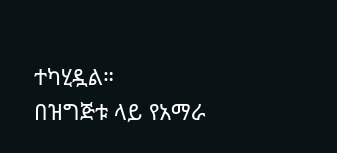ተካሂዷል።
በዝግጅቱ ላይ የአማራ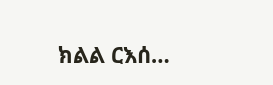ክልል ርእሰ…